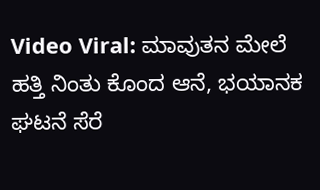Video Viral: ಮಾವುತನ ಮೇಲೆ ಹತ್ತಿ ನಿಂತು ಕೊಂದ ಆನೆ, ಭಯಾನಕ ಘಟನೆ ಸೆರೆ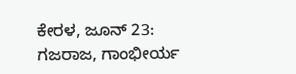ಕೇರಳ, ಜೂನ್ 23: ಗಜರಾಜ, ಗಾಂಭೀರ್ಯ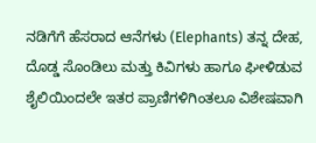ನಡಿಗೆಗೆ ಹೆಸರಾದ ಆನೆಗಳು (Elephants) ತನ್ನ ದೇಹ, ದೊಡ್ಡ ಸೊಂಡಿಲು ಮತ್ತು ಕಿವಿಗಳು ಹಾಗೂ ಘೀಳಿಡುವ ಶೈಲಿಯಿಂದಲೇ ಇತರ ಪ್ರಾಣಿಗಳಿಗಿಂತಲೂ ವಿಶೇಷವಾಗಿ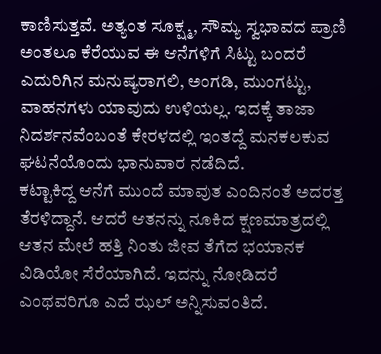ಕಾಣಿಸುತ್ತವೆ. ಅತ್ಯಂತ ಸೂಕ್ಷ್ಮ, ಸೌಮ್ಯ ಸ್ವಭಾವದ ಪ್ರಾಣಿ ಅಂತಲೂ ಕೆರೆಯುವ ಈ ಆನೆಗಳಿಗೆ ಸಿಟ್ಟು ಬಂದರೆ ಎದುರಿಗಿನ ಮನುಷ್ಯರಾಗಲಿ, ಅಂಗಡಿ, ಮುಂಗಟ್ಟು, ವಾಹನಗಳು ಯಾವುದು ಉಳಿಯಲ್ಲ. ಇದಕ್ಕೆ ತಾಜಾ ನಿದರ್ಶನವೆಂಬಂತೆ ಕೇರಳದಲ್ಲಿ ಇಂತದ್ದೆ ಮನಕಲಕುವ ಘಟನೆಯೊಂದು ಭಾನುವಾರ ನಡೆದಿದೆ.
ಕಟ್ಟಾಕಿದ್ದ ಆನೆಗೆ ಮುಂದೆ ಮಾವುತ ಎಂದಿನಂತೆ ಅದರತ್ತ ತೆರಳಿದ್ದಾನೆ. ಆದರೆ ಆತನನ್ನು ನೂಕಿದ ಕ್ಷಣಮಾತ್ರದಲ್ಲಿ ಆತನ ಮೇಲೆ ಹತ್ತಿ ನಿಂತು ಜೀವ ತೆಗೆದ ಭಯಾನಕ ವಿಡಿಯೋ ಸೆರೆಯಾಗಿದೆ. ಇದನ್ನು ನೋಡಿದರೆ ಎಂಥವರಿಗೂ ಎದೆ ಝಲ್ ಅನ್ನಿಸುವಂತಿದೆ.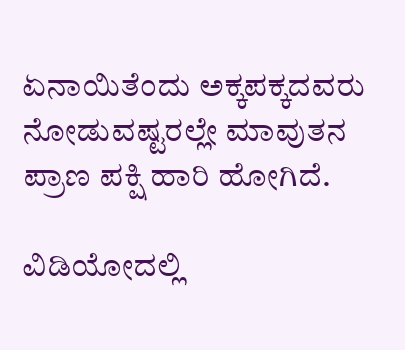ಏನಾಯಿತೆಂದು ಅಕ್ಕಪಕ್ಕದವರು ನೋಡುವಷ್ಟರಲ್ಲೇ ಮಾವುತನ ಪ್ರಾಣ ಪಕ್ಷಿ ಹಾರಿ ಹೋಗಿದೆ.

ವಿಡಿಯೋದಲ್ಲಿ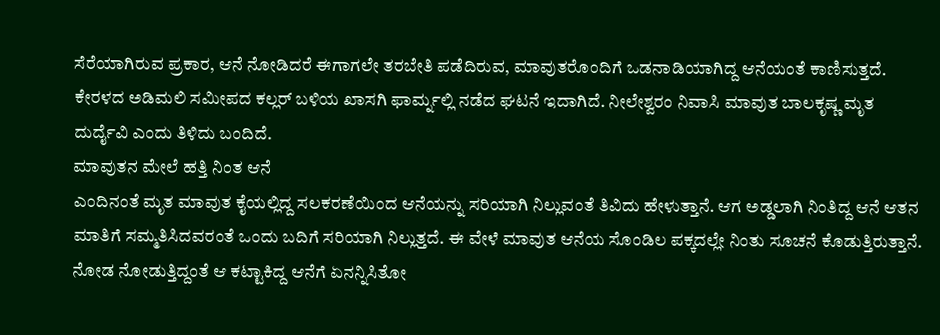ಸೆರೆಯಾಗಿರುವ ಪ್ರಕಾರ, ಆನೆ ನೋಡಿದರೆ ಈಗಾಗಲೇ ತರಬೇತಿ ಪಡೆದಿರುವ, ಮಾವುತರೊಂದಿಗೆ ಒಡನಾಡಿಯಾಗಿದ್ದ ಆನೆಯಂತೆ ಕಾಣಿಸುತ್ತದೆ. ಕೇರಳದ ಅಡಿಮಲಿ ಸಮೀಪದ ಕಲ್ಲರ್ ಬಳಿಯ ಖಾಸಗಿ ಫಾರ್ಮ್ನಲ್ಲಿ ನಡೆದ ಘಟನೆ ಇದಾಗಿದೆ. ನೀಲೇಶ್ವರಂ ನಿವಾಸಿ ಮಾವುತ ಬಾಲಕೃಷ್ಣ ಮೃತ ದುರ್ದೈವಿ ಎಂದು ತಿಳಿದು ಬಂದಿದೆ.
ಮಾವುತನ ಮೇಲೆ ಹತ್ತಿ ನಿಂತ ಆನೆ
ಎಂದಿನಂತೆ ಮೃತ ಮಾವುತ ಕೈಯಲ್ಲಿದ್ದ ಸಲಕರಣೆಯಿಂದ ಆನೆಯನ್ನು ಸರಿಯಾಗಿ ನಿಲ್ಲುವಂತೆ ತಿವಿದು ಹೇಳುತ್ತಾನೆ. ಆಗ ಅಡ್ಡಲಾಗಿ ನಿಂತಿದ್ದ ಆನೆ ಆತನ ಮಾತಿಗೆ ಸಮ್ಮತಿಸಿದವರಂತೆ ಒಂದು ಬದಿಗೆ ಸರಿಯಾಗಿ ನಿಲ್ಲುತ್ತದೆ. ಈ ವೇಳೆ ಮಾವುತ ಆನೆಯ ಸೊಂಡಿಲ ಪಕ್ಕದಲ್ಲೇ ನಿಂತು ಸೂಚನೆ ಕೊಡುತ್ತಿರುತ್ತಾನೆ.
ನೋಡ ನೋಡುತ್ತಿದ್ದಂತೆ ಆ ಕಟ್ಟಾಕಿದ್ದ ಆನೆಗೆ ಏನನ್ನಿಸಿತೋ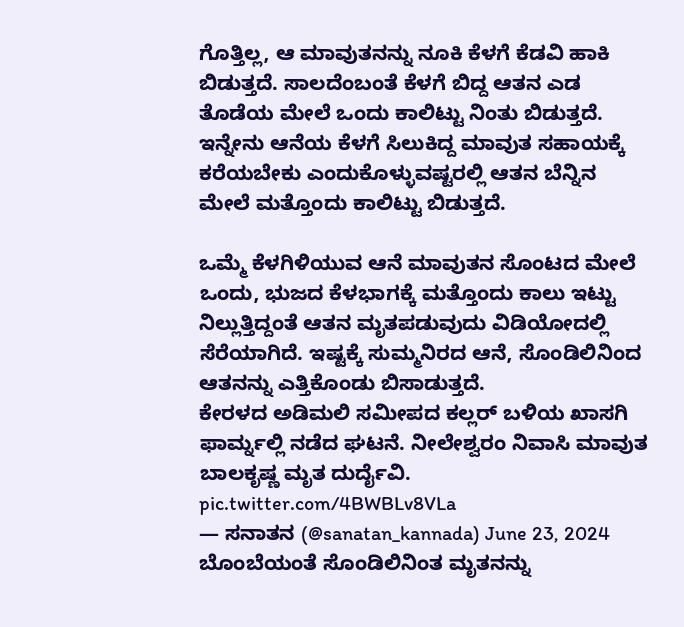ಗೊತ್ತಿಲ್ಲ, ಆ ಮಾವುತನನ್ನು ನೂಕಿ ಕೆಳಗೆ ಕೆಡವಿ ಹಾಕಿ ಬಿಡುತ್ತದೆ. ಸಾಲದೆಂಬಂತೆ ಕೆಳಗೆ ಬಿದ್ದ ಆತನ ಎಡ ತೊಡೆಯ ಮೇಲೆ ಒಂದು ಕಾಲಿಟ್ಟು ನಿಂತು ಬಿಡುತ್ತದೆ. ಇನ್ನೇನು ಆನೆಯ ಕೆಳಗೆ ಸಿಲುಕಿದ್ದ ಮಾವುತ ಸಹಾಯಕ್ಕೆ ಕರೆಯಬೇಕು ಎಂದುಕೊಳ್ಳುವಷ್ಟರಲ್ಲಿ ಆತನ ಬೆನ್ನಿನ ಮೇಲೆ ಮತ್ತೊಂದು ಕಾಲಿಟ್ಟು ಬಿಡುತ್ತದೆ.

ಒಮ್ಮೆ ಕೆಳಗಿಳಿಯುವ ಆನೆ ಮಾವುತನ ಸೊಂಟದ ಮೇಲೆ ಒಂದು, ಭುಜದ ಕೆಳಭಾಗಕ್ಕೆ ಮತ್ತೊಂದು ಕಾಲು ಇಟ್ಟು ನಿಲ್ಲುತ್ತಿದ್ದಂತೆ ಆತನ ಮೃತಪಡುವುದು ವಿಡಿಯೋದಲ್ಲಿ ಸೆರೆಯಾಗಿದೆ. ಇಷ್ಟಕ್ಕೆ ಸುಮ್ಮನಿರದ ಆನೆ, ಸೊಂಡಿಲಿನಿಂದ ಆತನನ್ನು ಎತ್ತಿಕೊಂಡು ಬಿಸಾಡುತ್ತದೆ.
ಕೇರಳದ ಅಡಿಮಲಿ ಸಮೀಪದ ಕಲ್ಲರ್ ಬಳಿಯ ಖಾಸಗಿ ಫಾರ್ಮ್ನಲ್ಲಿ ನಡೆದ ಘಟನೆ. ನೀಲೇಶ್ವರಂ ನಿವಾಸಿ ಮಾವುತ ಬಾಲಕೃಷ್ಣ ಮೃತ ದುರ್ದೈವಿ. pic.twitter.com/4BWBLv8VLa
— ಸನಾತನ (@sanatan_kannada) June 23, 2024
ಬೊಂಬೆಯಂತೆ ಸೊಂಡಿಲಿನಿಂತ ಮೃತನನ್ನು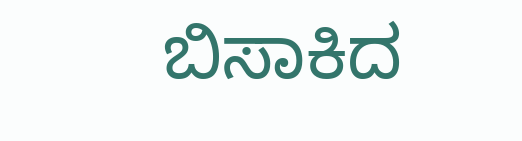ಬಿಸಾಕಿದ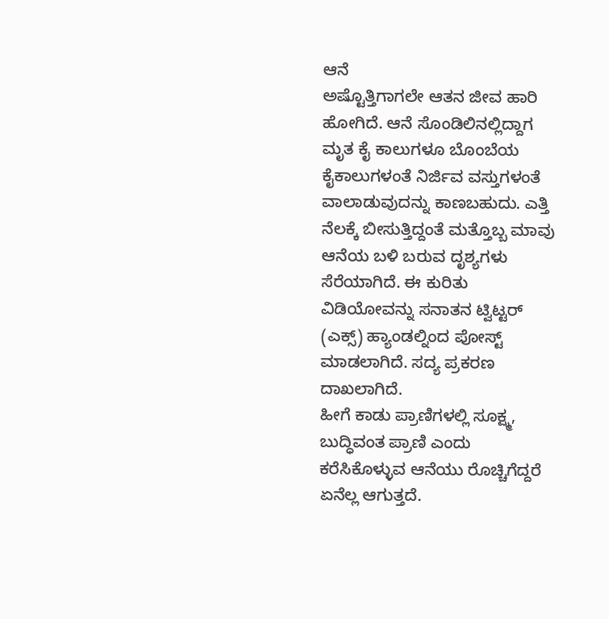ಆನೆ
ಅಷ್ಟೊತ್ತಿಗಾಗಲೇ ಆತನ ಜೀವ ಹಾರಿ ಹೋಗಿದೆ. ಆನೆ ಸೊಂಡಿಲಿನಲ್ಲಿದ್ದಾಗ ಮೃತ ಕೈ ಕಾಲುಗಳೂ ಬೊಂಬೆಯ ಕೈಕಾಲುಗಳಂತೆ ನಿರ್ಜಿವ ವಸ್ತುಗಳಂತೆ ವಾಲಾಡುವುದನ್ನು ಕಾಣಬಹುದು. ಎತ್ತಿ ನೆಲಕ್ಕೆ ಬೀಸುತ್ತಿದ್ದಂತೆ ಮತ್ತೊಬ್ಬ ಮಾವು ಆನೆಯ ಬಳಿ ಬರುವ ದೃಶ್ಯಗಳು ಸೆರೆಯಾಗಿದೆ. ಈ ಕುರಿತು ವಿಡಿಯೋವನ್ನು ಸನಾತನ ಟ್ವಿಟ್ಟರ್ (ಎಕ್ಸ್) ಹ್ಯಾಂಡಲ್ನಿಂದ ಪೋಸ್ಟ್ ಮಾಡಲಾಗಿದೆ. ಸದ್ಯ ಪ್ರಕರಣ ದಾಖಲಾಗಿದೆ.
ಹೀಗೆ ಕಾಡು ಪ್ರಾಣಿಗಳಲ್ಲಿ ಸೂಕ್ಷ್ಮ, ಬುದ್ಧಿವಂತ ಪ್ರಾಣಿ ಎಂದು ಕರೆಸಿಕೊಳ್ಳುವ ಆನೆಯು ರೊಚ್ಚಿಗೆದ್ದರೆ ಏನೆಲ್ಲ ಆಗುತ್ತದೆ.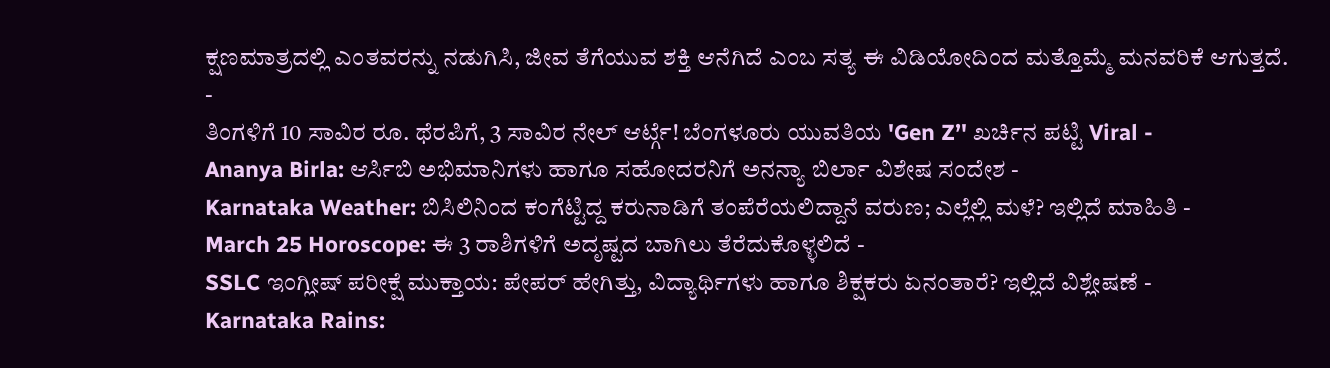ಕ್ಷಣಮಾತ್ರದಲ್ಲಿ ಎಂತವರನ್ನು ನಡುಗಿಸಿ, ಜೀವ ತೆಗೆಯುವ ಶಕ್ತಿ ಆನೆಗಿದೆ ಎಂಬ ಸತ್ಯ ಈ ವಿಡಿಯೋದಿಂದ ಮತ್ತೊಮ್ಮೆ ಮನವರಿಕೆ ಆಗುತ್ತದೆ.
-
ತಿಂಗಳಿಗೆ 10 ಸಾವಿರ ರೂ. ಥೆರಪಿಗೆ, 3 ಸಾವಿರ ನೇಲ್ ಆರ್ಟ್ಗೆ! ಬೆಂಗಳೂರು ಯುವತಿಯ 'Gen Z’' ಖರ್ಚಿನ ಪಟ್ಟಿ Viral -
Ananya Birla: ಆರ್ಸಿಬಿ ಅಭಿಮಾನಿಗಳು ಹಾಗೂ ಸಹೋದರನಿಗೆ ಅನನ್ಯಾ ಬಿರ್ಲಾ ವಿಶೇಷ ಸಂದೇಶ -
Karnataka Weather: ಬಿಸಿಲಿನಿಂದ ಕಂಗೆಟ್ಟಿದ್ದ ಕರುನಾಡಿಗೆ ತಂಪೆರೆಯಲಿದ್ದಾನೆ ವರುಣ; ಎಲ್ಲೆಲ್ಲಿ ಮಳೆ? ಇಲ್ಲಿದೆ ಮಾಹಿತಿ -
March 25 Horoscope: ಈ 3 ರಾಶಿಗಳಿಗೆ ಅದೃಷ್ಟದ ಬಾಗಿಲು ತೆರೆದುಕೊಳ್ಳಲಿದೆ -
SSLC ಇಂಗ್ಲೀಷ್ ಪರೀಕ್ಷೆ ಮುಕ್ತಾಯ: ಪೇಪರ್ ಹೇಗಿತ್ತು, ವಿದ್ಯಾರ್ಥಿಗಳು ಹಾಗೂ ಶಿಕ್ಷಕರು ಏನಂತಾರೆ? ಇಲ್ಲಿದೆ ವಿಶ್ಲೇಷಣೆ -
Karnataka Rains: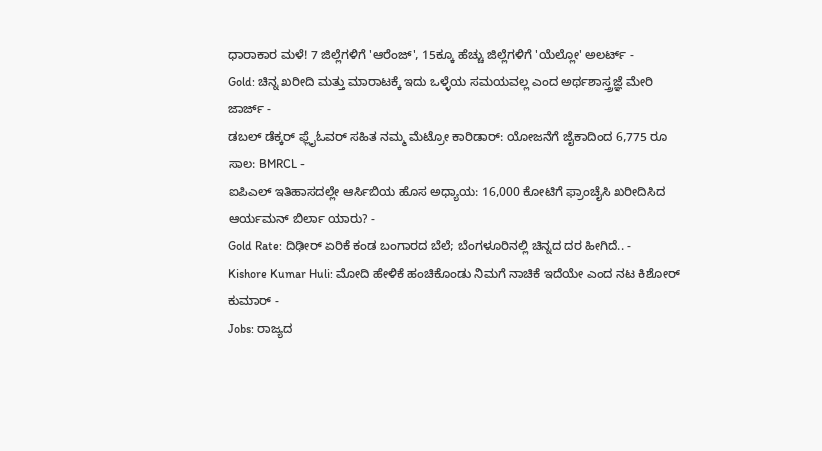ಧಾರಾಕಾರ ಮಳೆ! 7 ಜಿಲ್ಲೆಗಳಿಗೆ 'ಆರೆಂಜ್', 15ಕ್ಕೂ ಹೆಚ್ಚು ಜಿಲ್ಲೆಗಳಿಗೆ 'ಯೆಲ್ಲೋ' ಅಲರ್ಟ್ -
Gold: ಚಿನ್ನ ಖರೀದಿ ಮತ್ತು ಮಾರಾಟಕ್ಕೆ ಇದು ಒಳ್ಳೆಯ ಸಮಯವಲ್ಲ ಎಂದ ಅರ್ಥಶಾಸ್ತ್ರಜ್ಞೆ ಮೇರಿ ಜಾರ್ಜ್ -
ಡಬಲ್ ಡೆಕ್ಕರ್ ಫ್ಲೈಓವರ್ ಸಹಿತ ನಮ್ಮ ಮೆಟ್ರೋ ಕಾರಿಡಾರ್: ಯೋಜನೆಗೆ ಜೈಕಾದಿಂದ 6,775 ರೂ ಸಾಲ: BMRCL -
ಐಪಿಎಲ್ ಇತಿಹಾಸದಲ್ಲೇ ಆರ್ಸಿಬಿಯ ಹೊಸ ಅಧ್ಯಾಯ: 16,000 ಕೋಟಿಗೆ ಫ್ರಾಂಚೈಸಿ ಖರೀದಿಸಿದ ಆರ್ಯಮನ್ ಬಿರ್ಲಾ ಯಾರು? -
Gold Rate: ದಿಢೀರ್ ಏರಿಕೆ ಕಂಡ ಬಂಗಾರದ ಬೆಲೆ; ಬೆಂಗಳೂರಿನಲ್ಲಿ ಚಿನ್ನದ ದರ ಹೀಗಿದೆ.. -
Kishore Kumar Huli: ಮೋದಿ ಹೇಳಿಕೆ ಹಂಚಿಕೊಂಡು ನಿಮಗೆ ನಾಚಿಕೆ ಇದೆಯೇ ಎಂದ ನಟ ಕಿಶೋರ್ ಕುಮಾರ್ -
Jobs: ರಾಜ್ಯದ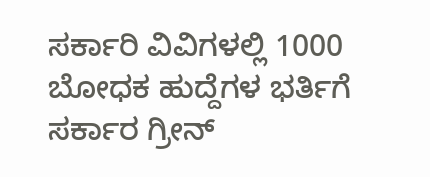ಸರ್ಕಾರಿ ವಿವಿಗಳಲ್ಲಿ 1000 ಬೋಧಕ ಹುದ್ದೆಗಳ ಭರ್ತಿಗೆ ಸರ್ಕಾರ ಗ್ರೀನ್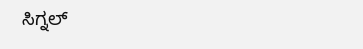ಸಿಗ್ನಲ್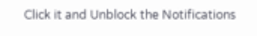Click it and Unblock the Notifications